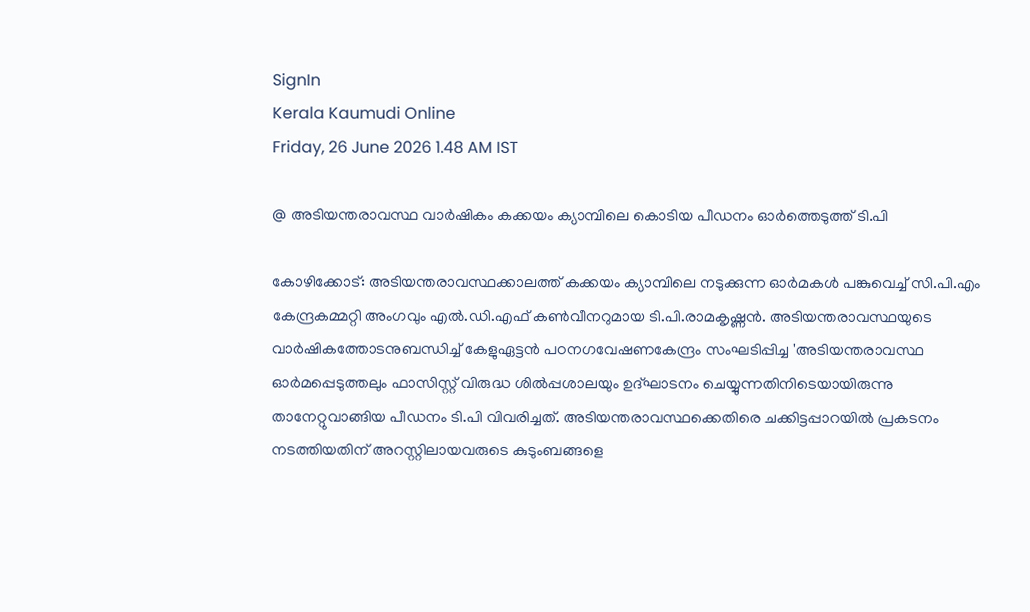SignIn
Kerala Kaumudi Online
Friday, 26 June 2026 1.48 AM IST

@ അടിയന്തരാവസ്ഥ വാർഷികം കക്കയം ക്യാമ്പിലെ കൊടിയ പീഡനം ഓർത്തെടുത്ത് ടി.പി

കോഴിക്കോട്: അടിയന്തരാവസ്ഥക്കാലത്ത് കക്കയം ക്യാമ്പിലെ നടുക്കുന്ന ഓർമകൾ പങ്കുവെച്ച് സി.പി.എം കേന്ദ്രകമ്മറ്റി അംഗവും എൽ.ഡി.എഫ് കൺവീനറുമായ ടി.പി.രാമകൃഷ്ണൻ. അടിയന്തരാവസ്ഥയുടെ വാർഷികത്തോടനുബന്ധിച്ച് കേളുഏട്ടൻ പഠനഗവേഷണകേന്ദ്രം സംഘടിപ്പിച്ച 'അടിയന്തരാവസ്ഥ ഓർമപ്പെടുത്തലും ഫാസിസ്റ്റ് വിരുദ്ധ ശിൽപ്പശാലയും ഉദ്ഘാടനം ചെയ്യുന്നതിനിടെയായിരുന്നു താനേറ്റുവാങ്ങിയ പീഡനം ടി.പി വിവരിച്ചത്. അടിയന്തരാവസ്ഥക്കെതിരെ ചക്കിട്ടപ്പാറയിൽ പ്രകടനം നടത്തിയതിന് അറസ്റ്റിലായവരുടെ കുടുംബങ്ങളെ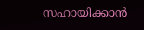സഹായിക്കാൻ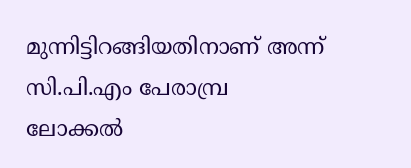മുന്നിട്ടിറങ്ങിയതിനാണ് അന്ന് സി.പി.എം പേരാമ്പ്ര ലോക്കൽ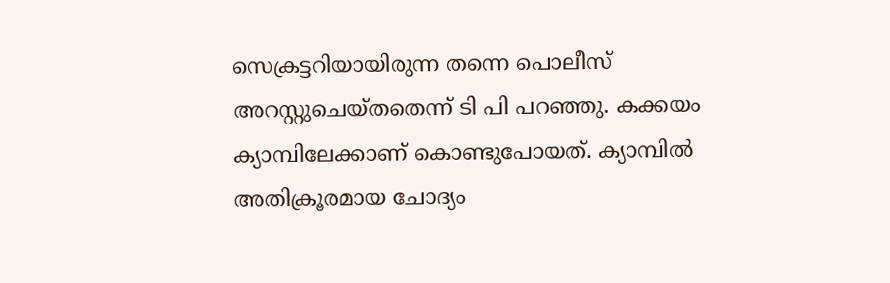സെക്രട്ടറിയായിരുന്ന തന്നെ പൊലീസ് അറസ്റ്റുചെയ്തതെന്ന് ടി പി പറഞ്ഞു. കക്കയം ക്യാമ്പിലേക്കാണ് കൊണ്ടുപോയത്. ക്യാമ്പിൽ അതിക്രൂരമായ ചോദ്യം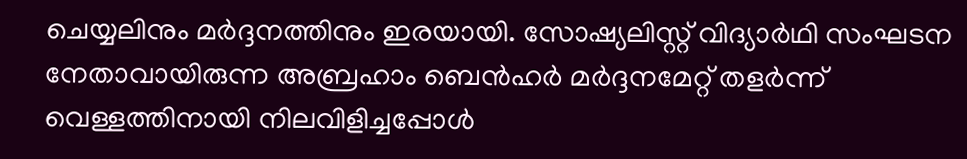ചെയ്യലിനും മർദ്ദനത്തിനും ഇരയായി. സോഷ്യലിസ്റ്റ് വിദ്യാർഥി സംഘടന നേതാവായിരുന്ന അബ്രഹാം ബെൻഹർ മർദ്ദനമേറ്റ് തളർന്ന് വെള്ളത്തിനായി നിലവിളിച്ചപ്പോൾ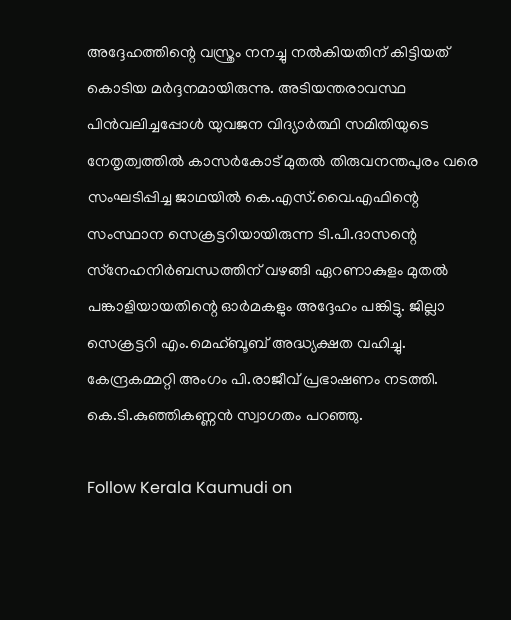അദ്ദേഹത്തിന്റെ വസ്ത്രം നനച്ചു നൽകിയതിന് കിട്ടിയത് കൊടിയ മർദ്ദനമായിരുന്നു. അടിയന്തരാവസ്ഥ പിൻവലിച്ചപ്പോൾ യുവജന വിദ്യാർത്ഥി സമിതിയുടെ നേതൃത്വത്തിൽ കാസർകോട് മുതൽ തിരുവനന്തപുരം വരെ സംഘടിപ്പിച്ച ജാഥയിൽ കെ.എസ്.വൈ.എഫിന്റെ സംസ്ഥാന സെക്രട്ടറിയായിരുന്ന ടി.പി.ദാസന്റെ സ്‌നേഹനിർബന്ധത്തിന് വഴങ്ങി ഏറണാകുളം മുതൽ പങ്കാളിയായതിന്റെ ഓർമകളും അദ്ദേഹം പങ്കിട്ടു. ജില്ലാ സെക്രട്ടറി എം.മെഹ്ബൂബ് അദ്ധ്യക്ഷത വഹിച്ചു. കേന്ദ്രകമ്മറ്റി അംഗം പി.രാജീവ് പ്രഭാഷണം നടത്തി. കെ.ടി.കുഞ്ഞികണ്ണൻ സ്വാഗതം പറഞ്ഞു.

Follow Kerala Kaumudi on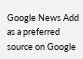Google News Add as a preferred source on Google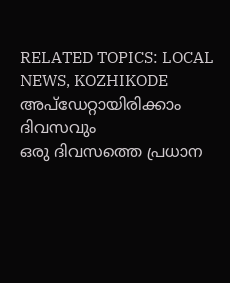RELATED TOPICS: LOCAL NEWS, KOZHIKODE
അപ്ഡേറ്റായിരിക്കാം ദിവസവും
ഒരു ദിവസത്തെ പ്രധാന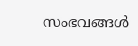സംഭവങ്ങൾ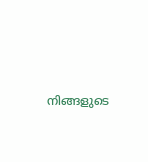നിങ്ങളുടെ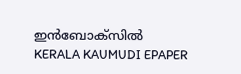ഇൻബോക്സിൽ
KERALA KAUMUDI EPAPER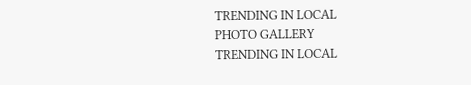TRENDING IN LOCAL
PHOTO GALLERY
TRENDING IN LOCAL